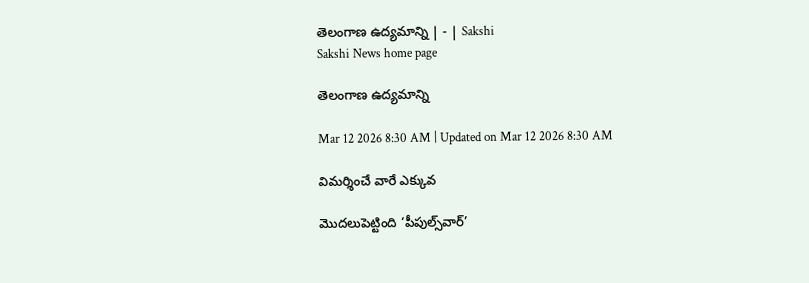తెలంగాణ ఉద్యమాన్ని | - | Sakshi
Sakshi News home page

తెలంగాణ ఉద్యమాన్ని

Mar 12 2026 8:30 AM | Updated on Mar 12 2026 8:30 AM

విమర్శించే వారే ఎక్కువ

మొదలుపెట్టింది ‘పీపుల్స్‌వార్‌’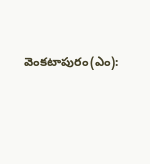వెంకటాపురం(ఎం):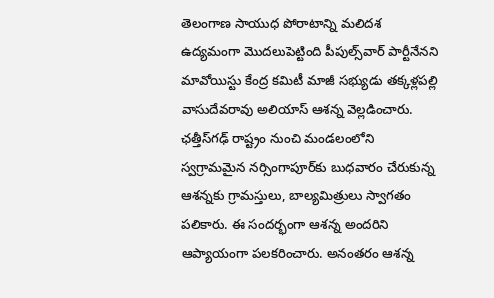తెలంగాణ సాయుధ పోరాటాన్ని మలిదశ ఉద్యమంగా మొదలుపెట్టింది పీపుల్స్‌వార్‌ పార్టీనేనని మావోయిస్టు కేంద్ర కమిటీ మాజీ సభ్యుడు తక్కళ్లపల్లి వాసుదేవరావు అలియాస్‌ ఆశన్న వెల్లడించారు. ఛత్తీస్‌గఢ్‌ రాష్ట్రం నుంచి మండలంలోని స్వగ్రామమైన నర్సింగాపూర్‌కు బుధవారం చేరుకున్న ఆశన్నకు గ్రామస్తులు, బాల్యమిత్రులు స్వాగతం పలికారు. ఈ సందర్భంగా ఆశన్న అందరిని ఆప్యాయంగా పలకరించారు. అనంతరం ఆశన్న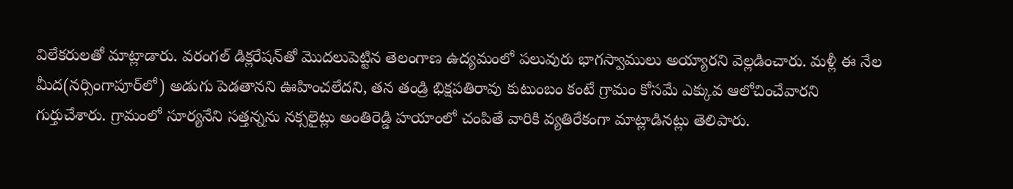విలేకరులతో మాట్లాడారు. వరంగల్‌ డిక్లరేషన్‌తో మొదలుపెట్టిన తెలంగాణ ఉద్యమంలో పలువురు భాగస్వాములు అయ్యారని వెల్లడించారు. మళ్లీ ఈ నేల మీద(నర్సింగాపూర్‌లో) అడుగు పెడతానని ఊహించలేదని, తన తండ్రి భిక్షపతిరావు కుటుంబం కంటే గ్రామం కోసమే ఎక్కువ ఆలోచించేవారని గుర్తుచేశారు. గ్రామంలో సూర్యనేని సత్తన్నను నక్సలైట్లు అంతిరెడ్డి హయాంలో చంపితే వారికి వ్యతిరేకంగా మాట్లాడినట్లు తెలిపారు.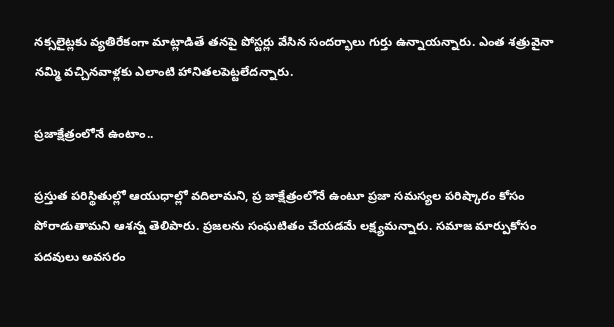నక్సలైట్లకు వ్యతిరేకంగా మాట్లాడితే తనపై పోస్టర్లు వేసిన సందర్భాలు గుర్తు ఉన్నాయన్నారు. ఎంత శత్రువైనా నమ్మి వచ్చినవాళ్లకు ఎలాంటి హానితలపెట్టలేదన్నారు.

ప్రజాక్షేత్రంలోనే ఉంటాం..

ప్రస్తుత పరిస్థితుల్లో ఆయుధాల్లో వదిలామని, ప్ర జాక్షేత్రంలోనే ఉంటూ ప్రజా సమస్యల పరిష్కారం కోసం పోరాడుతామని ఆశన్న తెలిపారు. ప్రజలను సంఘటితం చేయడమే లక్ష్యమన్నారు. సమాజ మార్పుకోసం పదవులు అవసరం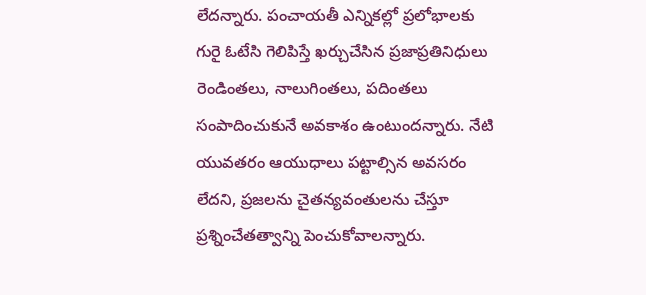లేదన్నారు. పంచాయతీ ఎన్నికల్లో ప్రలోభాలకు గురై ఓటేసి గెలిపిస్తే ఖర్చుచేసిన ప్రజాప్రతినిధులు రెండింతలు, నాలుగింతలు, పదింతలు సంపాదించుకునే అవకాశం ఉంటుందన్నారు. నేటి యువతరం ఆయుధాలు పట్టాల్సిన అవసరం లేదని, ప్రజలను చైతన్యవంతులను చేస్తూ ప్రశ్నించేతత్వాన్ని పెంచుకోవాలన్నారు.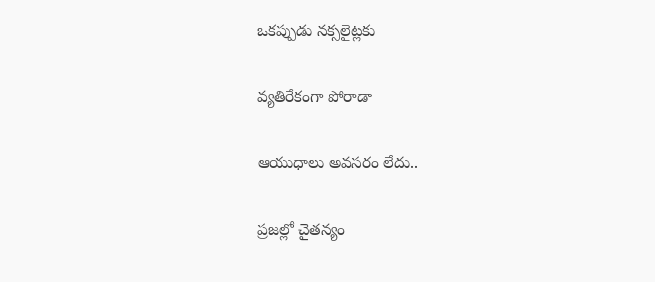ఒకప్పుడు నక్సలైట్లకు

వ్యతిరేకంగా పోరాడా

ఆయుధాలు అవసరం లేదు..

ప్రజల్లో చైతన్యం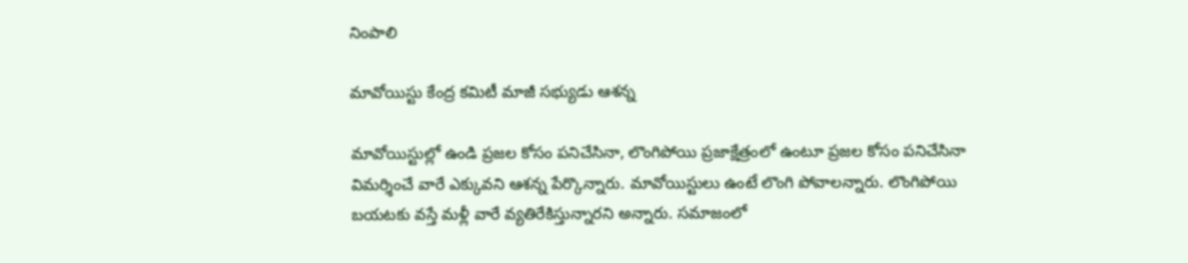నింపాలి

మావోయిస్టు కేంద్ర కమిటీ మాజీ సభ్యుడు ఆశన్న

మావోయిస్టుల్లో ఉండి ప్రజల కోసం పనిచేసినా, లొంగిపోయి ప్రజాక్షేత్రంలో ఉంటూ ప్రజల కోసం పనిచేసినా విమర్శించే వారే ఎక్కువని ఆశన్న పేర్కొన్నారు. మావోయిస్టులు ఉంటే లొంగి పోవాలన్నారు. లొంగిపోయి బయటకు వస్తే మళ్లీ వారే వ్యతిరేకిస్తున్నారని అన్నారు. సమాజంలో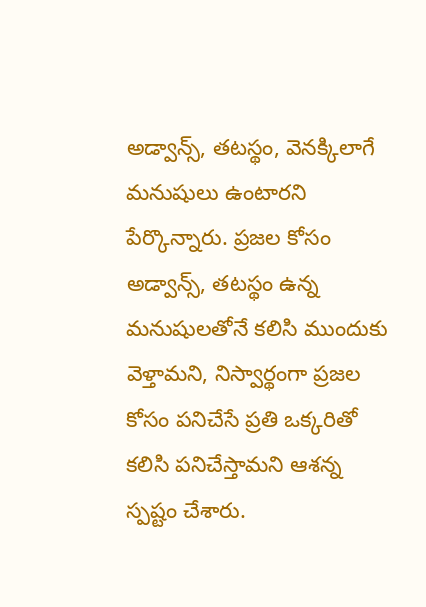అడ్వాన్స్‌, తటస్థం, వెనక్కిలాగే మనుషులు ఉంటారని పేర్కొన్నారు. ప్రజల కోసం అడ్వాన్స్‌, తటస్థం ఉన్న మనుషులతోనే కలిసి ముందుకు వెళ్తామని, నిస్వార్థంగా ప్రజల కోసం పనిచేసే ప్రతి ఒక్కరితో కలిసి పనిచేస్తామని ఆశన్న స్పష్టం చేశారు.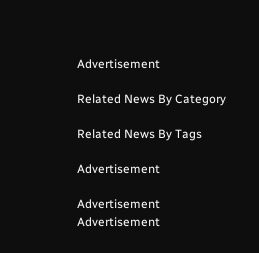Advertisement

Related News By Category

Related News By Tags

Advertisement

Advertisement
Advertisement